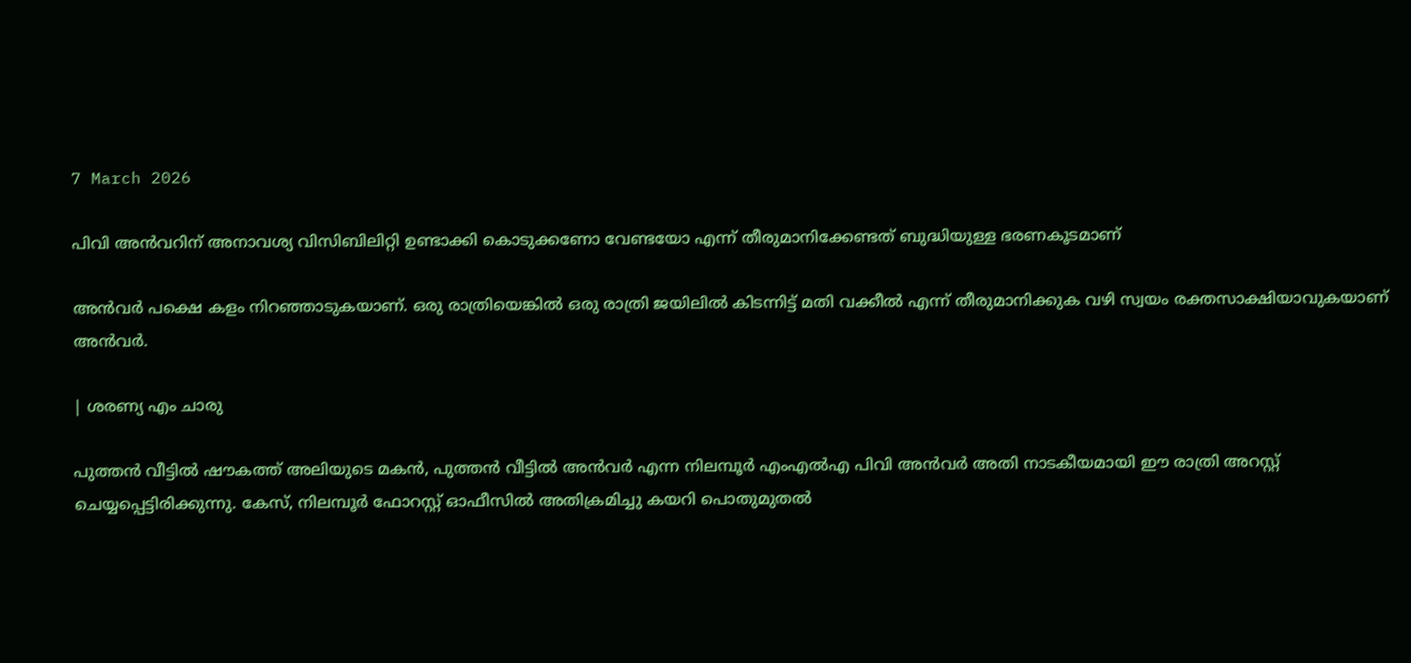7 March 2026

പിവി അൻവറിന് അനാവശ്യ വിസിബിലിറ്റി ഉണ്ടാക്കി കൊടുക്കണോ വേണ്ടയോ എന്ന് തീരുമാനിക്കേണ്ടത് ബുദ്ധിയുള്ള ഭരണകൂടമാണ്

അൻവർ പക്ഷെ കളം നിറഞ്ഞാടുകയാണ്. ഒരു രാത്രിയെങ്കിൽ ഒരു രാത്രി ജയിലിൽ കിടന്നിട്ട് മതി വക്കീൽ എന്ന് തീരുമാനിക്കുക വഴി സ്വയം രക്തസാക്ഷിയാവുകയാണ് അൻവർ.

| ശരണ്യ എം ചാരു

പുത്തൻ വീട്ടിൽ ഷൗകത്ത് അലിയുടെ മകൻ, പുത്തൻ വീട്ടിൽ അൻവർ എന്ന നിലമ്പൂർ എംഎൽഎ പിവി അൻവർ അതി നാടകീയമായി ഈ രാത്രി അറസ്റ്റ് ചെയ്യപ്പെട്ടിരിക്കുന്നു. കേസ്, നിലമ്പൂർ ഫോറസ്റ്റ് ഓഫീസിൽ അതിക്രമിച്ചു കയറി പൊതുമുതൽ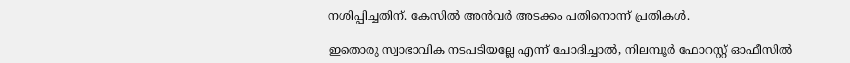നശിപ്പിച്ചതിന്. കേസിൽ അൻവർ അടക്കം പതിനൊന്ന് പ്രതികൾ.

ഇതൊരു സ്വാഭാവിക നടപടിയല്ലേ എന്ന് ചോദിച്ചാൽ, നിലമ്പൂർ ഫോറസ്റ്റ് ഓഫീസിൽ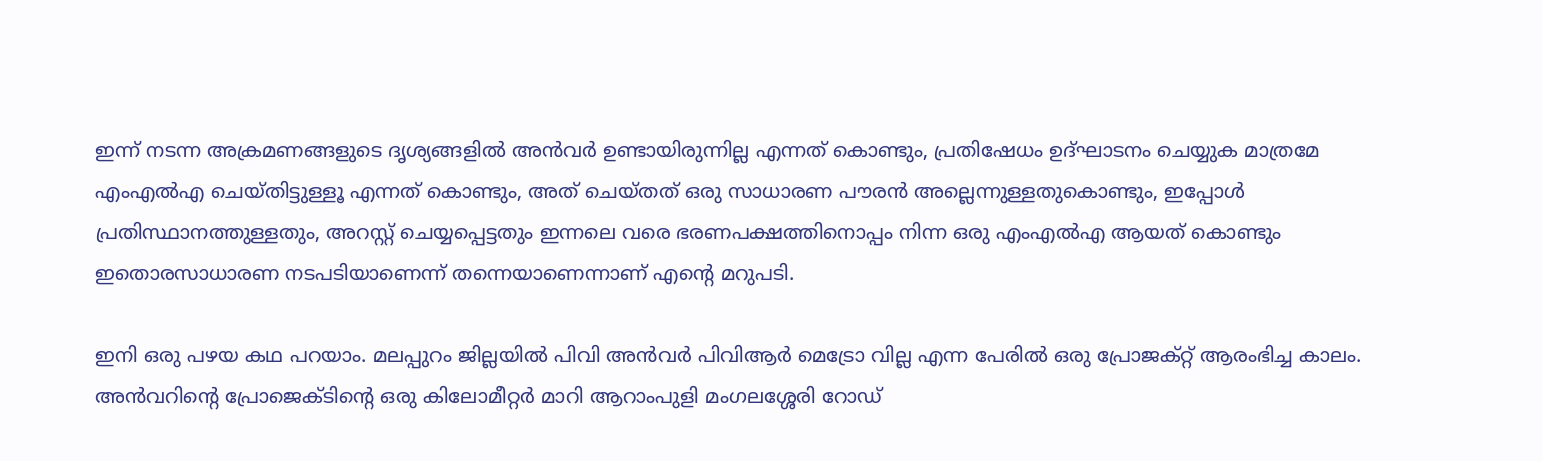ഇന്ന് നടന്ന അക്രമണങ്ങളുടെ ദൃശ്യങ്ങളിൽ അൻവർ ഉണ്ടായിരുന്നില്ല എന്നത് കൊണ്ടും, പ്രതിഷേധം ഉദ്ഘാടനം ചെയ്യുക മാത്രമേ എംഎൽഎ ചെയ്തിട്ടുള്ളൂ എന്നത് കൊണ്ടും, അത് ചെയ്തത് ഒരു സാധാരണ പൗരൻ അല്ലെന്നുള്ളതുകൊണ്ടും, ഇപ്പോൾ പ്രതിസ്ഥാനത്തുള്ളതും, അറസ്റ്റ് ചെയ്യപ്പെട്ടതും ഇന്നലെ വരെ ഭരണപക്ഷത്തിനൊപ്പം നിന്ന ഒരു എംഎൽഎ ആയത് കൊണ്ടും ഇതൊരസാധാരണ നടപടിയാണെന്ന് തന്നെയാണെന്നാണ് എന്റെ മറുപടി.

ഇനി ഒരു പഴയ കഥ പറയാം. മലപ്പുറം ജില്ലയിൽ പിവി അൻവർ പിവിആർ മെട്രോ വില്ല എന്ന പേരിൽ ഒരു പ്രോജക്റ്റ് ആരംഭിച്ച കാലം. അൻവറിന്റെ പ്രോജെക്ടിന്റെ ഒരു കിലോമീറ്റർ മാറി ആറാംപുളി മംഗലശ്ശേരി റോഡ്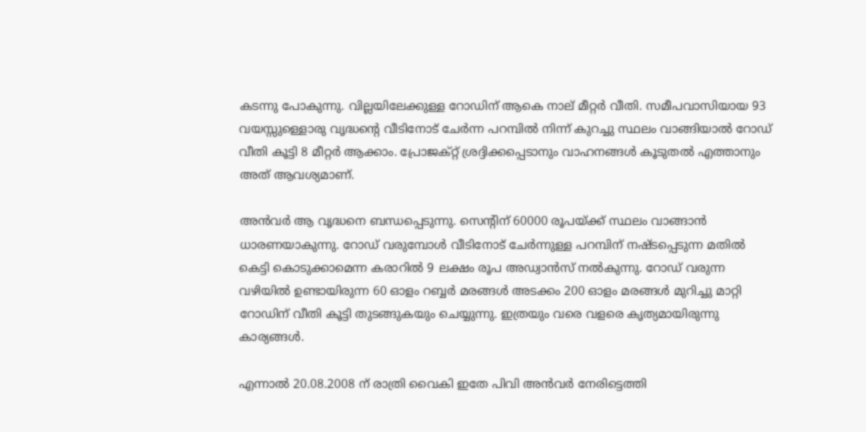കടന്നു പോകുന്നു. വില്ലയിലേക്കുള്ള റോഡിന് ആകെ നാല് മീറ്റർ വീതി. സമീപവാസിയായ 93 വയസ്സുള്ളൊരു വൃദ്ധന്റെ വീടിനോട് ചേർന്ന പറമ്പിൽ നിന്ന് കുറച്ചു സ്ഥലം വാങ്ങിയാൽ റോഡ് വീതി കൂട്ടി 8 മീറ്റർ ആക്കാം. പ്രോജക്റ്റ് ശ്രദ്ദിക്കപ്പെടാനും വാഹനങ്ങൾ കൂടുതൽ എത്താനും അത് ആവശ്യമാണ്.

അൻവർ ആ വൃദ്ധനെ ബന്ധപ്പെടുന്നു. സെന്റിന് 60000 രൂപയ്ക്ക് സ്ഥലം വാങ്ങാൻ ധാരണയാകുന്നു. റോഡ് വരുമ്പോൾ വീടിനോട് ചേർന്നുള്ള പറമ്പിന് നഷ്ടപ്പെടുന്ന മതിൽ കെട്ടി കൊടുക്കാമെന്ന കരാറിൽ 9 ലക്ഷം രൂപ അഡ്വാൻസ് നൽകുന്നു. റോഡ് വരുന്ന വഴിയിൽ ഉണ്ടായിരുന്ന 60 ഓളം റബ്ബർ മരങ്ങൾ അടക്കം 200 ഓളം മരങ്ങൾ മുറിച്ചു മാറ്റി റോഡിന് വീതി കൂട്ടി തുടങ്ങുകയും ചെയ്യുന്നു. ഇത്രയും വരെ വളരെ കൃത്യമായിരുന്നു കാര്യങ്ങൾ.

എന്നാൽ 20.08.2008 ന് രാത്രി വൈകി ഇതേ പിവി അൻവർ നേരിട്ടെത്തി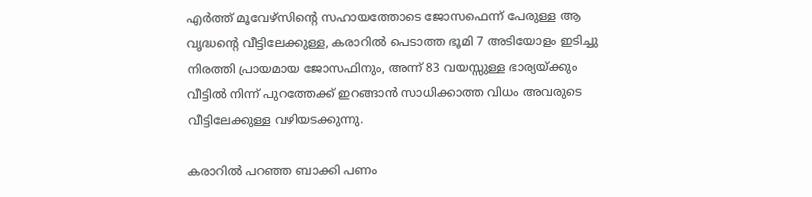എർത്ത് മൂവേഴ്‌സിന്റെ സഹായത്തോടെ ജോസഫെന്ന് പേരുള്ള ആ വൃദ്ധന്റെ വീട്ടിലേക്കുള്ള, കരാറിൽ പെടാത്ത ഭൂമി 7 അടിയോളം ഇടിച്ചു നിരത്തി പ്രായമായ ജോസഫിനും, അന്ന് 83 വയസ്സുള്ള ഭാര്യയ്ക്കും വീട്ടിൽ നിന്ന് പുറത്തേക്ക് ഇറങ്ങാൻ സാധിക്കാത്ത വിധം അവരുടെ വീട്ടിലേക്കുള്ള വഴിയടക്കുന്നു.

കരാറിൽ പറഞ്ഞ ബാക്കി പണം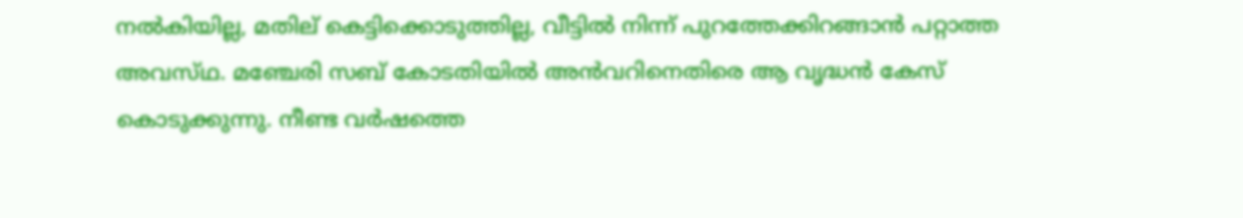നൽകിയില്ല, മതില് കെട്ടിക്കൊടുത്തില്ല, വീട്ടിൽ നിന്ന് പുറത്തേക്കിറങ്ങാൻ പറ്റാത്ത അവസ്‌ഥ. മഞ്ചേരി സബ് കോടതിയിൽ അൻവറിനെതിരെ ആ വൃദ്ധൻ കേസ് കൊടുക്കുന്നു. നീണ്ട വർഷത്തെ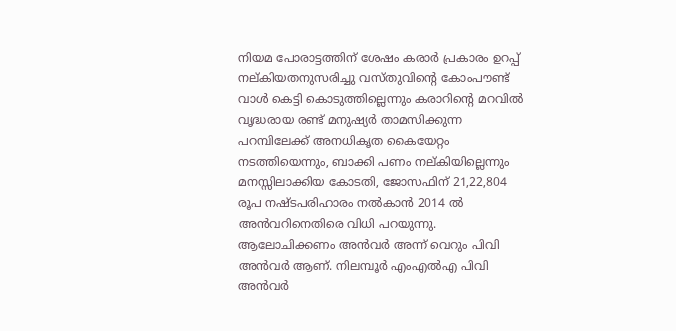നിയമ പോരാട്ടത്തിന് ശേഷം കരാർ പ്രകാരം ഉറപ്പ് നല്കിയതനുസരിച്ചു വസ്തുവിന്റെ കോംപൗണ്ട് വാൾ കെട്ടി കൊടുത്തില്ലെന്നും കരാറിന്റെ മറവിൽ വൃദ്ധരായ രണ്ട് മനുഷ്യർ താമസിക്കുന്ന പറമ്പിലേക്ക് അനധികൃത കൈയേറ്റം നടത്തിയെന്നും, ബാക്കി പണം നല്കിയില്ലെന്നും മനസ്സിലാക്കിയ കോടതി, ജോസഫിന് 21,22,804 രൂപ നഷ്ടപരിഹാരം നൽകാൻ 2014 ൽ അൻവറിനെതിരെ വിധി പറയുന്നു. ആലോചിക്കണം അൻവർ അന്ന് വെറും പിവി അൻവർ ആണ്. നിലമ്പൂർ എംഎൽഎ പിവി അൻവർ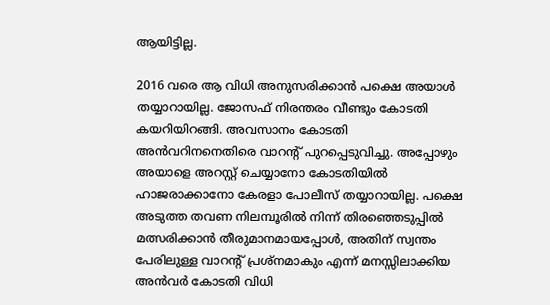ആയിട്ടില്ല.

2016 വരെ ആ വിധി അനുസരിക്കാൻ പക്ഷെ അയാൾ തയ്യാറായില്ല. ജോസഫ് നിരന്തരം വീണ്ടും കോടതി കയറിയിറങ്ങി. അവസാനം കോടതി അൻവറിനനെതിരെ വാറന്റ് പുറപ്പെടുവിച്ചു. അപ്പോഴും അയാളെ അറസ്റ്റ് ചെയ്യാനോ കോടതിയിൽ ഹാജരാക്കാനോ കേരളാ പോലീസ് തയ്യാറായില്ല. പക്ഷെ അടുത്ത തവണ നിലമ്പൂരിൽ നിന്ന് തിരഞ്ഞെടുപ്പിൽ മത്സരിക്കാൻ തീരുമാനമായപ്പോൾ, അതിന് സ്വന്തം പേരിലുള്ള വാറന്റ് പ്രശ്നമാകും എന്ന് മനസ്സിലാക്കിയ അൻവർ കോടതി വിധി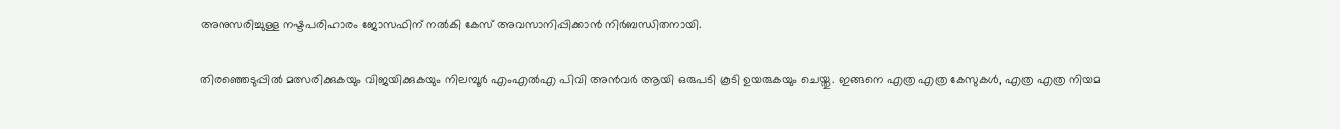അനുസരിച്ചുള്ള നഷ്ടപരിഹാരം ജോസഫിന് നൽകി കേസ് അവസാനിപ്പിക്കാൻ നിർബന്ധിതനായി.

തിരഞ്ഞെടുപ്പിൽ മത്സരിക്കുകയും വിജയിക്കുകയും നിലമ്പൂർ എംഎൽഎ പിവി അൻവർ ആയി ഒരുപടി കൂടി ഉയരുകയും ചെയ്തു. ഇങ്ങനെ എത്ര എത്ര കേസുകൾ, എത്ര എത്ര നിയമ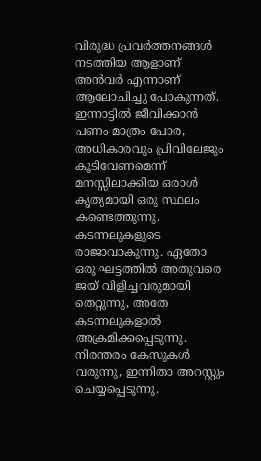വിരുദ്ധ പ്രവർത്തനങ്ങൾ നടത്തിയ ആളാണ് അൻവർ എന്നാണ് ആലോചിച്ചു പോകുന്നത്. ഇന്നാട്ടിൽ ജീവിക്കാൻ പണം മാത്രം പോര, അധികാരവും പ്രിവിലേജും കൂടിവേണമെന്ന് മനസ്സിലാക്കിയ ഒരാൾ കൃത്യമായി ഒരു സ്ഥലം കണ്ടെത്തുന്നു. കടന്നലുകളുടെ രാജാവാകുന്നു. ഏതോ ഒരു ഘട്ടത്തിൽ അതുവരെ ജയ് വിളിച്ചവരുമായി തെറ്റുന്നു, അതേ കടന്നലുകളാൽ അക്രമിക്കപ്പെടുന്നു. നിരന്തരം കേസുകൾ വരുന്നു, ഇന്നിതാ അറസ്റ്റും ചെയ്യപ്പെടുന്നു.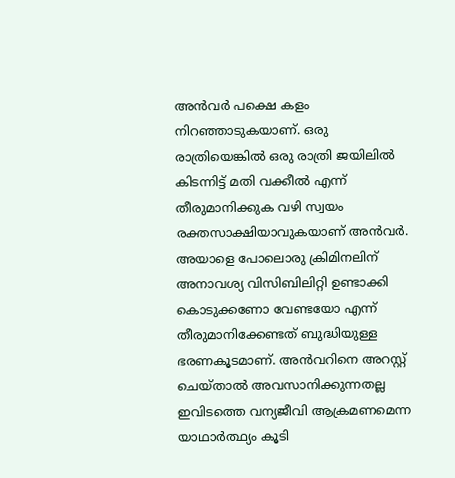അൻവർ പക്ഷെ കളം നിറഞ്ഞാടുകയാണ്. ഒരു രാത്രിയെങ്കിൽ ഒരു രാത്രി ജയിലിൽ കിടന്നിട്ട് മതി വക്കീൽ എന്ന് തീരുമാനിക്കുക വഴി സ്വയം രക്തസാക്ഷിയാവുകയാണ് അൻവർ. അയാളെ പോലൊരു ക്രിമിനലിന് അനാവശ്യ വിസിബിലിറ്റി ഉണ്ടാക്കി കൊടുക്കണോ വേണ്ടയോ എന്ന് തീരുമാനിക്കേണ്ടത് ബുദ്ധിയുള്ള ഭരണകൂടമാണ്. അൻവറിനെ അറസ്റ്റ് ചെയ്താൽ അവസാനിക്കുന്നതല്ല ഇവിടത്തെ വന്യജീവി ആക്രമണമെന്ന യാഥാർത്ഥ്യം കൂടി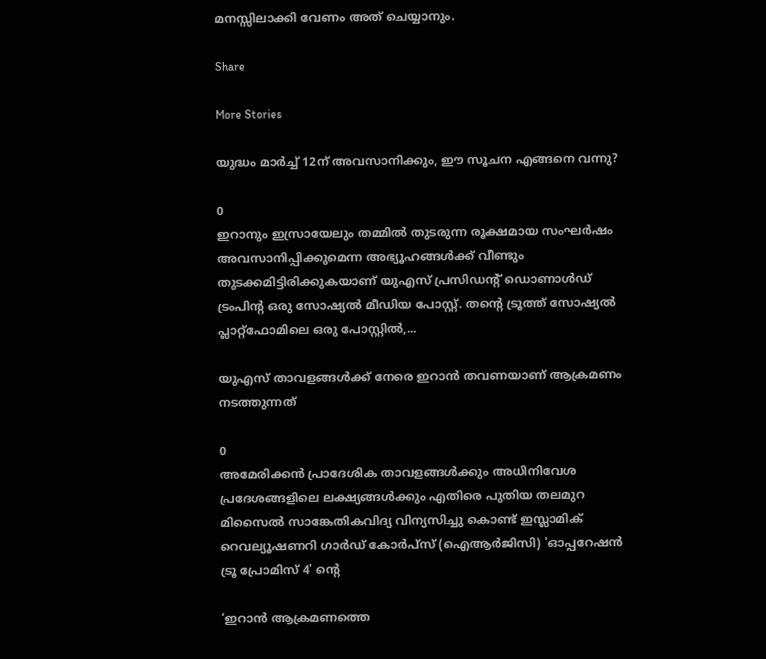മനസ്സിലാക്കി വേണം അത് ചെയ്യാനും.

Share

More Stories

യുദ്ധം മാർച്ച് 12ന് അവസാനിക്കും, ഈ സൂചന എങ്ങനെ വന്നു?

0
ഇറാനും ഇസ്രായേലും തമ്മിൽ തുടരുന്ന രൂക്ഷമായ സംഘർഷം അവസാനിപ്പിക്കുമെന്ന അഭ്യൂഹങ്ങൾക്ക് വീണ്ടും തുടക്കമിട്ടിരിക്കുകയാണ് യുഎസ് പ്രസിഡന്റ് ഡൊണാൾഡ് ട്രംപിൻ്റ ഒരു സോഷ്യൽ മീഡിയ പോസ്റ്റ്. തൻ്റെ ട്രൂത്ത് സോഷ്യൽ പ്ലാറ്റ്‌ഫോമിലെ ഒരു പോസ്റ്റിൽ,...

യുഎസ് താവളങ്ങൾക്ക് നേരെ ഇറാൻ തവണയാണ് ആക്രമണം നടത്തുന്നത്

0
അമേരിക്കൻ പ്രാദേശിക താവളങ്ങൾക്കും അധിനിവേശ പ്രദേശങ്ങളിലെ ലക്ഷ്യങ്ങൾക്കും എതിരെ പുതിയ തലമുറ മിസൈൽ സാങ്കേതികവിദ്യ വിന്യസിച്ചു കൊണ്ട് ഇസ്ലാമിക് റെവല്യൂഷണറി ഗാർഡ് കോർപ്‌സ് (ഐആർജിസി) 'ഓപ്പറേഷൻ ട്രൂ പ്രോമിസ് 4' ൻ്റെ

‘ഇറാൻ ആക്രമണത്തെ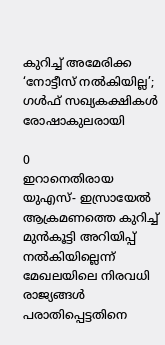കുറിച്ച് അമേരിക്ക ‘നോട്ടീസ് നൽകിയില്ല’; ഗൾഫ് സഖ്യകക്ഷികൾ രോഷാകുലരായി

0
ഇറാനെതിരായ യുഎസ്- ഇസ്രായേൽ ആക്രമണത്തെ കുറിച്ച് മുൻകൂട്ടി അറിയിപ്പ് നൽകിയില്ലെന്ന് മേഖലയിലെ നിരവധി രാജ്യങ്ങൾ പരാതിപ്പെട്ടതിനെ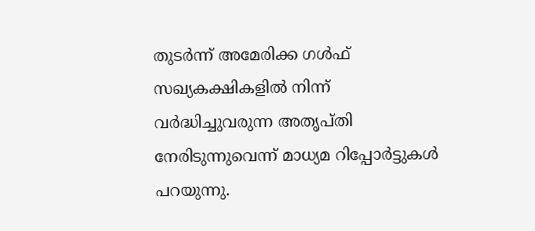തുടർന്ന് അമേരിക്ക ഗൾഫ് സഖ്യകക്ഷികളിൽ നിന്ന് വർദ്ധിച്ചുവരുന്ന അതൃപ്‌തി നേരിടുന്നുവെന്ന് മാധ്യമ റിപ്പോർട്ടുകൾ പറയുന്നു.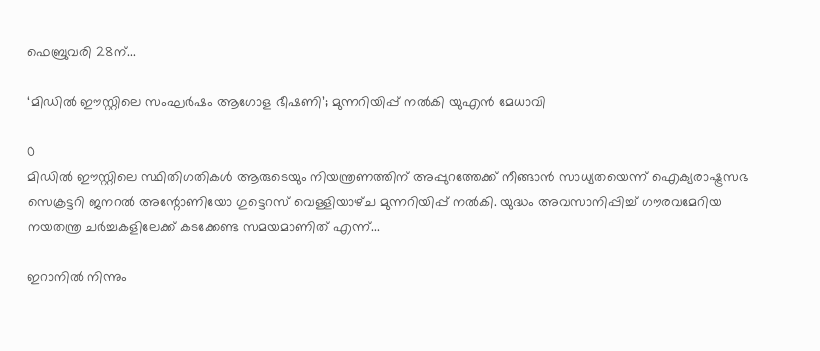ഫെബ്രുവരി 28ന്...

‘മിഡിൽ ഈസ്റ്റിലെ സംഘർഷം ആഗോള ഭീഷണി’; മുന്നറിയിപ്പ് നൽകി യുഎൻ മേധാവി

0
മിഡിൽ ഈസ്റ്റിലെ സ്ഥിതിഗതികൾ ആരുടെയും നിയന്ത്രണത്തിന് അപ്പുറത്തേക്ക് നീങ്ങാൻ സാധ്യതയെന്ന് ഐക്യരാഷ്ട്രസഭ സെക്രട്ടറി ജനറൽ അന്റോണിയോ ഗുട്ടെറസ് വെള്ളിയാഴ്‌ച മുന്നറിയിപ്പ് നൽകി. യുദ്ധം അവസാനിപ്പിച്ച് ഗൗരവമേറിയ നയതന്ത്ര ചർച്ചകളിലേക്ക് കടക്കേണ്ട സമയമാണിത് എന്ന്...

ഇറാനിൽ നിന്നും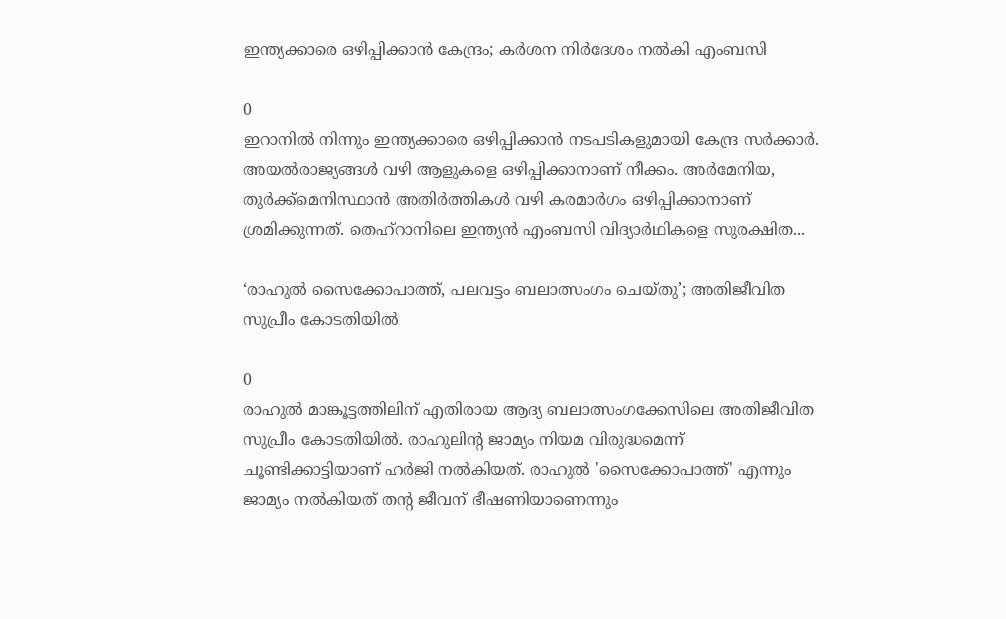ഇന്ത്യക്കാരെ ഒഴിപ്പിക്കാൻ കേന്ദ്രം; കർശന നിർദേശം നൽകി എംബസി

0
ഇറാനിൽ നിന്നും ഇന്ത്യക്കാരെ ഒഴിപ്പിക്കാൻ നടപടികളുമായി കേന്ദ്ര സർക്കാർ. അയൽരാജ്യങ്ങൾ വഴി ആളുകളെ ഒഴിപ്പിക്കാനാണ് നീക്കം. അർമേനിയ, തുർക്ക്‌മെനിസ്ഥാൻ അതിർത്തികൾ വഴി കരമാർഗം ഒഴിപ്പിക്കാനാണ് ശ്രമിക്കുന്നത്. തെഹ്റാനിലെ ഇന്ത്യൻ എംബസി വിദ്യാർഥികളെ സുരക്ഷിത...

‘രാഹുൽ സൈക്കോപാത്ത്, പലവട്ടം ബലാത്സംഗം ചെയ്‌തു’; അതിജീവിത സുപ്രീം കോടതിയിൽ

0
രാഹുൽ മാങ്കൂട്ടത്തിലിന് എതിരായ ആദ്യ ബലാത്സംഗക്കേസിലെ അതിജീവിത സുപ്രീം കോടതിയിൽ. രാഹുലിൻ്റ ജാമ്യം നിയമ വിരുദ്ധമെന്ന് ചൂണ്ടിക്കാട്ടിയാണ് ഹർജി നൽകിയത്. രാഹുൽ 'സൈക്കോപാത്ത്' എന്നും ജാമ്യം നൽകിയത് തൻ്റ ജീവന് ഭീഷണിയാണെന്നും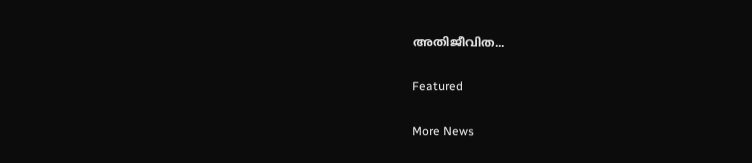അതിജീവിത...

Featured

More News